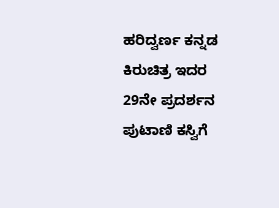ಹರಿದ್ವರ್ಣ ಕನ್ನಡ ಕಿರುಚಿತ್ರ ಇದರ 29ನೇ ಪ್ರದರ್ಶನ ಪುಟಾಣಿ ಕಸ್ವಿಗೆ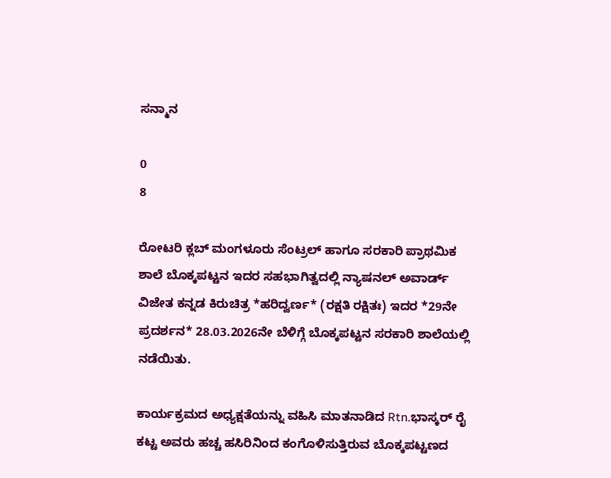ಸನ್ಮಾನ

0
8

ರೋಟರಿ ಕ್ಲಬ್ ಮಂಗಳೂರು ಸೆಂಟ್ರಲ್ ಹಾಗೂ ಸರಕಾರಿ ಪ್ರಾಥಮಿಕ ಶಾಲೆ ಬೊಕ್ಕಪಟ್ಟನ ಇದರ ಸಹಭಾಗಿತ್ವದಲ್ಲಿ ನ್ಯಾಷನಲ್ ಅವಾರ್ಡ್ ವಿಜೇತ ಕನ್ನಡ ಕಿರುಚಿತ್ರ *ಹರಿದ್ವರ್ಣ* (ರಕ್ಷತಿ ರಕ್ಷಿತಃ) ಇದರ *29ನೇ ಪ್ರದರ್ಶನ* 28.03.2026ನೇ ಬೆಳಿಗ್ಗೆ ಬೊಕ್ಕಪಟ್ಟನ ಸರಕಾರಿ ಶಾಲೆಯಲ್ಲಿ ನಡೆಯಿತು.

ಕಾರ್ಯಕ್ರಮದ ಅಧ್ಯಕ್ಷತೆಯನ್ನು ವಹಿಸಿ ಮಾತನಾಡಿದ Rtn.ಭಾಸ್ಕರ್ ರೈ ಕಟ್ಟ ಅವರು ಹಚ್ಚ ಹಸಿರಿನಿಂದ ಕಂಗೊಳಿಸುತ್ತಿರುವ ಬೊಕ್ಕಪಟ್ಟಣದ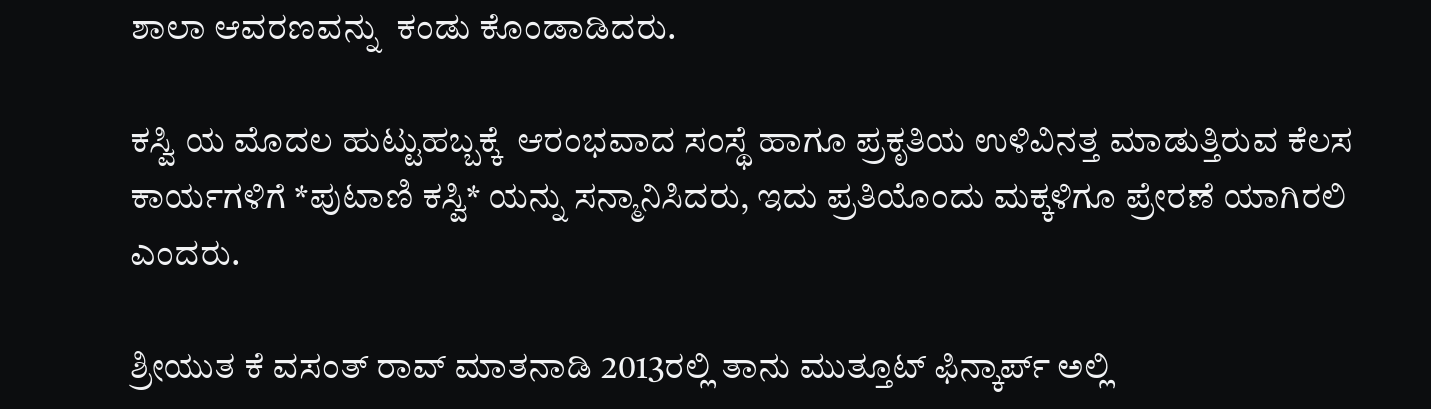ಶಾಲಾ ಆವರಣವನ್ನು  ಕಂಡು ಕೊಂಡಾಡಿದರು.

ಕಸ್ವಿ ಯ ಮೊದಲ ಹುಟ್ಟುಹಬ್ಬಕ್ಕೆ  ಆರಂಭವಾದ ಸಂಸ್ಥೆ ಹಾಗೂ ಪ್ರಕೃತಿಯ ಉಳಿವಿನತ್ತ ಮಾಡುತ್ತಿರುವ ಕೆಲಸ ಕಾರ್ಯಗಳಿಗೆ *ಪುಟಾಣಿ ಕಸ್ವಿ* ಯನ್ನು ಸನ್ಮಾನಿಸಿದರು, ಇದು ಪ್ರತಿಯೊಂದು ಮಕ್ಕಳಿಗೂ ಪ್ರೇರಣೆ ಯಾಗಿರಲಿ ಎಂದರು.

ಶ್ರೀಯುತ ಕೆ ವಸಂತ್ ರಾವ್ ಮಾತನಾಡಿ 2013ರಲ್ಲಿ ತಾನು ಮುತ್ತೂಟ್ ಫಿನ್ಕಾರ್ಪ್ ಅಲ್ಲಿ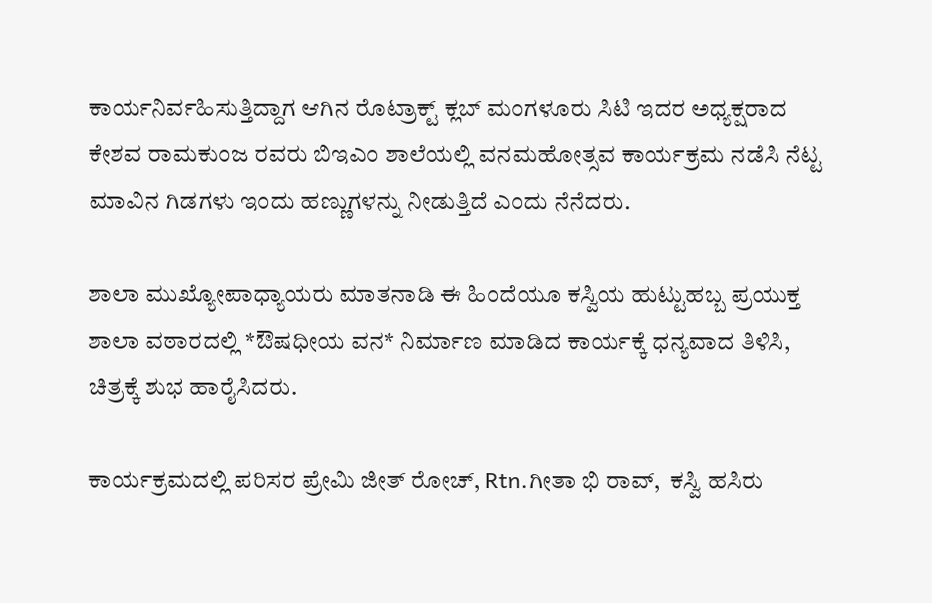ಕಾರ್ಯನಿರ್ವಹಿಸುತ್ತಿದ್ದಾಗ ಆಗಿನ ರೊಟ್ರಾಕ್ಟ್ ಕ್ಲಬ್ ಮಂಗಳೂರು ಸಿಟಿ ಇದರ ಅಧ್ಯಕ್ಷರಾದ ಕೇಶವ ರಾಮಕುಂಜ ರವರು ಬಿಇಎಂ ಶಾಲೆಯಲ್ಲಿ ವನಮಹೋತ್ಸವ ಕಾರ್ಯಕ್ರಮ ನಡೆಸಿ ನೆಟ್ಟ ಮಾವಿನ ಗಿಡಗಳು ಇಂದು ಹಣ್ಣುಗಳನ್ನು ನೀಡುತ್ತಿದೆ ಎಂದು ನೆನೆದರು.

ಶಾಲಾ ಮುಖ್ಯೋಪಾಧ್ಯಾಯರು ಮಾತನಾಡಿ ಈ ಹಿಂದೆಯೂ ಕಸ್ವಿಯ ಹುಟ್ಟುಹಬ್ಬ ಪ್ರಯುಕ್ತ  ಶಾಲಾ ವಠಾರದಲ್ಲಿ *ಔಷಧೀಯ ವನ* ನಿರ್ಮಾಣ ಮಾಡಿದ ಕಾರ್ಯಕ್ಕೆ ಧನ್ಯವಾದ ತಿಳಿಸಿ, ಚಿತ್ರಕ್ಕೆ ಶುಭ ಹಾರೈಸಿದರು.

ಕಾರ್ಯಕ್ರಮದಲ್ಲಿ ಪರಿಸರ ಪ್ರೇಮಿ ಜೀತ್ ರೋಚ್, Rtn.ಗೀತಾ ಭಿ ರಾವ್,  ಕಸ್ವಿ ಹಸಿರು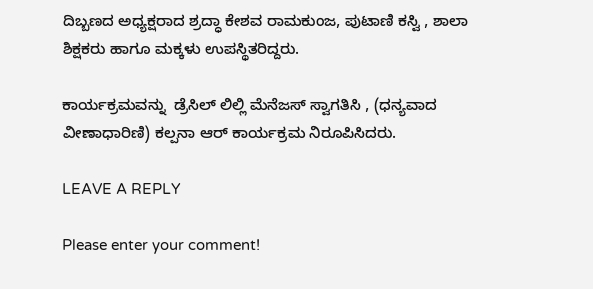ದಿಬ್ಬಣದ ಅಧ್ಯಕ್ಷರಾದ ಶ್ರದ್ಧಾ ಕೇಶವ ರಾಮಕುಂಜ, ಪುಟಾಣಿ ಕಸ್ವಿ , ಶಾಲಾ ಶಿಕ್ಷಕರು ಹಾಗೂ ಮಕ್ಕಳು ಉಪಸ್ಥಿತರಿದ್ದರು.

ಕಾರ್ಯಕ್ರಮವನ್ನು  ಡ್ರೆಸಿಲ್ ಲಿಲ್ಲಿ ಮೆನೆಜಸ್ ಸ್ವಾಗತಿಸಿ , (ಧನ್ಯವಾದ ವೀಣಾಧಾರಿಣಿ) ಕಲ್ಪನಾ ಆರ್ ಕಾರ್ಯಕ್ರಮ ನಿರೂಪಿಸಿದರು.

LEAVE A REPLY

Please enter your comment!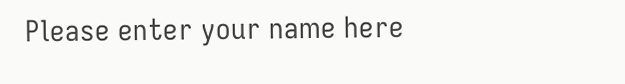Please enter your name here